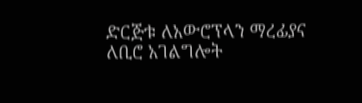ድርጅቱ ለአውሮፕላን ማረፊያና ለቢሮ አገልግሎት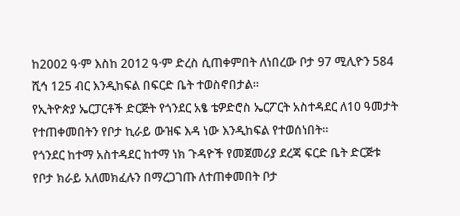ከ2002 ዓ·ም እስከ 2012 ዓ·ም ድረስ ሲጠቀምበት ለነበረው ቦታ 97 ሚሊዮን 584 ሺኅ 125 ብር እንዲከፍል በፍርድ ቤት ተወስኖበታል።
የኢትዮጵያ ኤርፓርቶች ድርጅት የጎንደር አፄ ቴዎድሮስ ኤርፖርት አስተዳደር ለ10 ዓመታት የተጠቀመበትን የቦታ ኪራይ ውዝፍ እዳ ነው እንዲከፍል የተወሰነበት።
የጎንደር ከተማ አስተዳደር ከተማ ነክ ጉዳዮች የመጀመሪያ ደረጃ ፍርድ ቤት ድርጅቱ የቦታ ክራይ አለመክፈሉን በማረጋገጡ ለተጠቀመበት ቦታ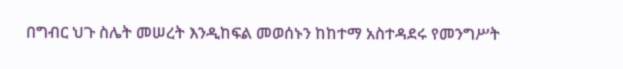በግብር ህጉ ስሌት መሠረት እንዲከፍል መወሰኑን ከከተማ አስተዳደሩ የመንግሥት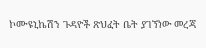ኮሙዩኒኬሽን ጉዳዮች ጽህፈት ቤት ያገኘነው መረጃ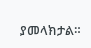ያመላክታል።